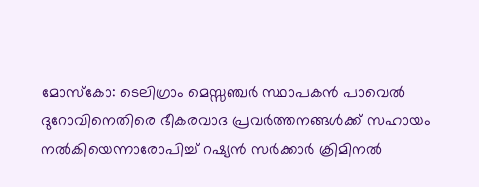മോസ്കോ: ടെലിഗ്രാം മെസ്സഞ്ചർ സ്ഥാപകൻ പാവെൽ ദുറോവിനെതിരെ ഭീകരവാദ പ്രവർത്തനങ്ങൾക്ക് സഹായം നൽകിയെന്നാരോപിച്ച് റഷ്യൻ സർക്കാർ ക്രിമിനൽ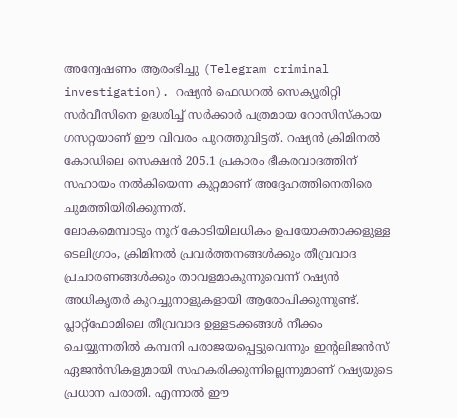അന്വേഷണം ആരംഭിച്ചു (Telegram criminal investigation). റഷ്യൻ ഫെഡറൽ സെക്യൂരിറ്റി സർവീസിനെ ഉദ്ധരിച്ച് സർക്കാർ പത്രമായ റോസിസ്കായ ഗസറ്റയാണ് ഈ വിവരം പുറത്തുവിട്ടത്. റഷ്യൻ ക്രിമിനൽ കോഡിലെ സെക്ഷൻ 205.1 പ്രകാരം ഭീകരവാദത്തിന് സഹായം നൽകിയെന്ന കുറ്റമാണ് അദ്ദേഹത്തിനെതിരെ ചുമത്തിയിരിക്കുന്നത്.
ലോകമെമ്പാടും നൂറ് കോടിയിലധികം ഉപയോക്താക്കളുള്ള ടെലിഗ്രാം, ക്രിമിനൽ പ്രവർത്തനങ്ങൾക്കും തീവ്രവാദ പ്രചാരണങ്ങൾക്കും താവളമാകുന്നുവെന്ന് റഷ്യൻ അധികൃതർ കുറച്ചുനാളുകളായി ആരോപിക്കുന്നുണ്ട്. പ്ലാറ്റ്ഫോമിലെ തീവ്രവാദ ഉള്ളടക്കങ്ങൾ നീക്കം ചെയ്യുന്നതിൽ കമ്പനി പരാജയപ്പെട്ടുവെന്നും ഇന്റലിജൻസ് ഏജൻസികളുമായി സഹകരിക്കുന്നില്ലെന്നുമാണ് റഷ്യയുടെ പ്രധാന പരാതി. എന്നാൽ ഈ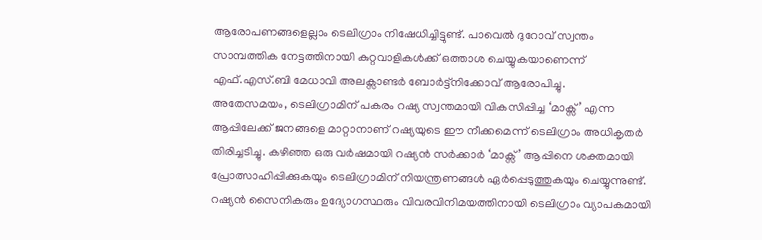ആരോപണങ്ങളെല്ലാം ടെലിഗ്രാം നിഷേധിച്ചിട്ടുണ്ട്. പാവെൽ ദുറോവ് സ്വന്തം സാമ്പത്തിക നേട്ടത്തിനായി കുറ്റവാളികൾക്ക് ഒത്താശ ചെയ്യുകയാണെന്ന് എഫ്.എസ്.ബി മേധാവി അലക്സാണ്ടർ ബോർട്ട്നിക്കോവ് ആരോപിച്ചു.
അതേസമയം, ടെലിഗ്രാമിന് പകരം റഷ്യ സ്വന്തമായി വികസിപ്പിച്ച ‘മാക്സ്’ എന്ന ആപ്പിലേക്ക് ജനങ്ങളെ മാറ്റാനാണ് റഷ്യയുടെ ഈ നീക്കമെന്ന് ടെലിഗ്രാം അധികൃതർ തിരിച്ചടിച്ചു. കഴിഞ്ഞ ഒരു വർഷമായി റഷ്യൻ സർക്കാർ ‘മാക്സ്’ ആപ്പിനെ ശക്തമായി പ്രോത്സാഹിപ്പിക്കുകയും ടെലിഗ്രാമിന് നിയന്ത്രണങ്ങൾ ഏർപ്പെടുത്തുകയും ചെയ്യുന്നുണ്ട്. റഷ്യൻ സൈനികരും ഉദ്യോഗസ്ഥരും വിവരവിനിമയത്തിനായി ടെലിഗ്രാം വ്യാപകമായി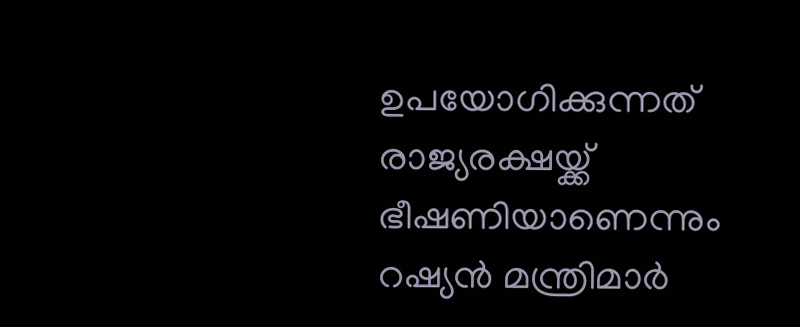ഉപയോഗിക്കുന്നത് രാജ്യരക്ഷയ്ക്ക് ഭീഷണിയാണെന്നും റഷ്യൻ മന്ത്രിമാർ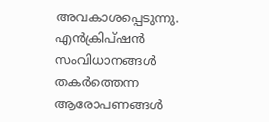അവകാശപ്പെടുന്നു. എൻക്രിപ്ഷൻ സംവിധാനങ്ങൾ തകർത്തെന്ന ആരോപണങ്ങൾ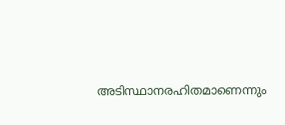അടിസ്ഥാനരഹിതമാണെന്നും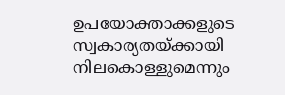ഉപയോക്താക്കളുടെ സ്വകാര്യതയ്ക്കായി നിലകൊള്ളുമെന്നും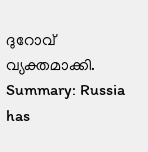ദുറോവ് വ്യക്തമാക്കി.
Summary: Russia has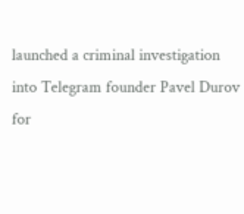launched a criminal investigation into Telegram founder Pavel Durov for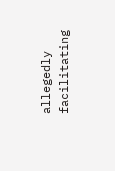allegedly facilitating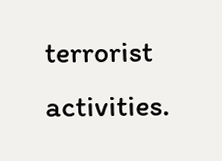terrorist activities.